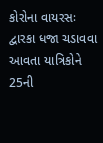કોરોના વાયરસઃ દ્વારકા ધજા ચડાવવા આવતા યાત્રિકોને 25ની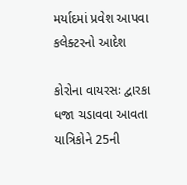મર્યાદમાં પ્રવેશ આપવા કલેક્ટરનો આદેશ

કોરોના વાયરસઃ દ્વારકા ધજા ચડાવવા આવતા યાત્રિકોને 25ની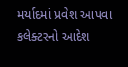મર્યાદમાં પ્રવેશ આપવા કલેક્ટરનો આદેશ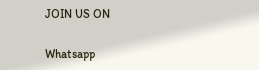JOIN US ON

Whatsapp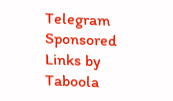Telegram
Sponsored Links by Taboola